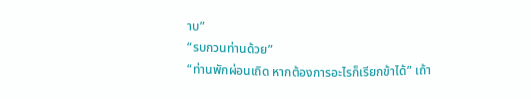าบ”
“รบกวนท่านด้วย”
“ท่านพักผ่อนเถิด หากต้องการอะไรก็เรียกข้าได้” เถ้า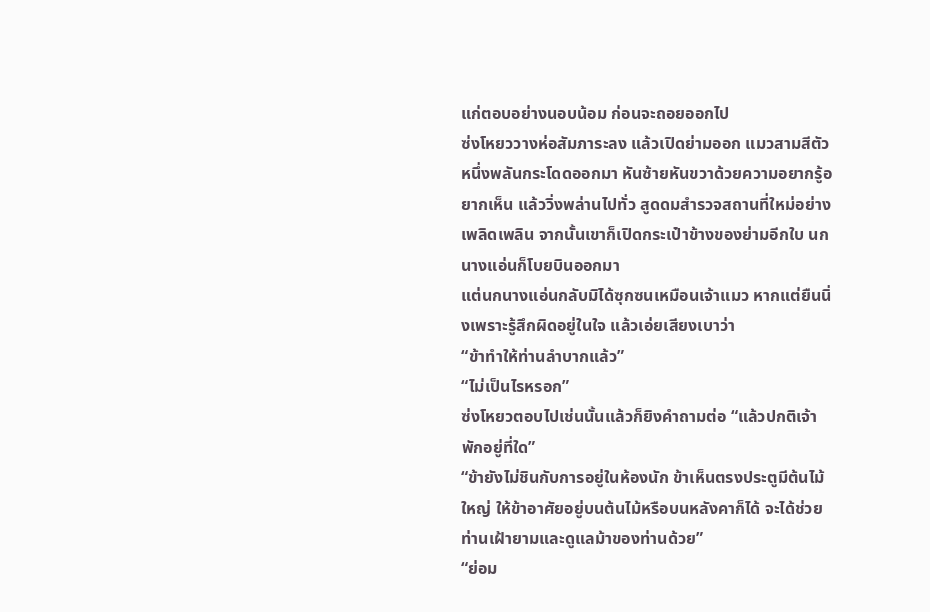แก่ตอบอย่างนอบน้อม ก่อนจะถอยออกไป
ซ่งโหยววางห่อสัมภาระลง แล้วเปิดย่ามออก แมวสามสีตัวหนึ่งพลันกระโดดออกมา หันซ้ายหันขวาด้วยความอยากรู้อยากเห็น แล้ววิ่งพล่านไปทั่ว สูดดมสำรวจสถานที่ใหม่อย่างเพลิดเพลิน จากนั้นเขาก็เปิดกระเป๋าข้างของย่ามอีกใบ นกนางแอ่นก็โบยบินออกมา
แต่นกนางแอ่นกลับมิได้ซุกซนเหมือนเจ้าแมว หากแต่ยืนนิ่งเพราะรู้สึกผิดอยู่ในใจ แล้วเอ่ยเสียงเบาว่า
“ข้าทำให้ท่านลำบากแล้ว”
“ไม่เป็นไรหรอก”
ซ่งโหยวตอบไปเช่นนั้นแล้วก็ยิงคำถามต่อ “แล้วปกติเจ้าพักอยู่ที่ใด”
“ข้ายังไม่ชินกับการอยู่ในห้องนัก ข้าเห็นตรงประตูมีต้นไม้ใหญ่ ให้ข้าอาศัยอยู่บนต้นไม้หรือบนหลังคาก็ได้ จะได้ช่วยท่านเฝ้ายามและดูแลม้าของท่านด้วย”
“ย่อม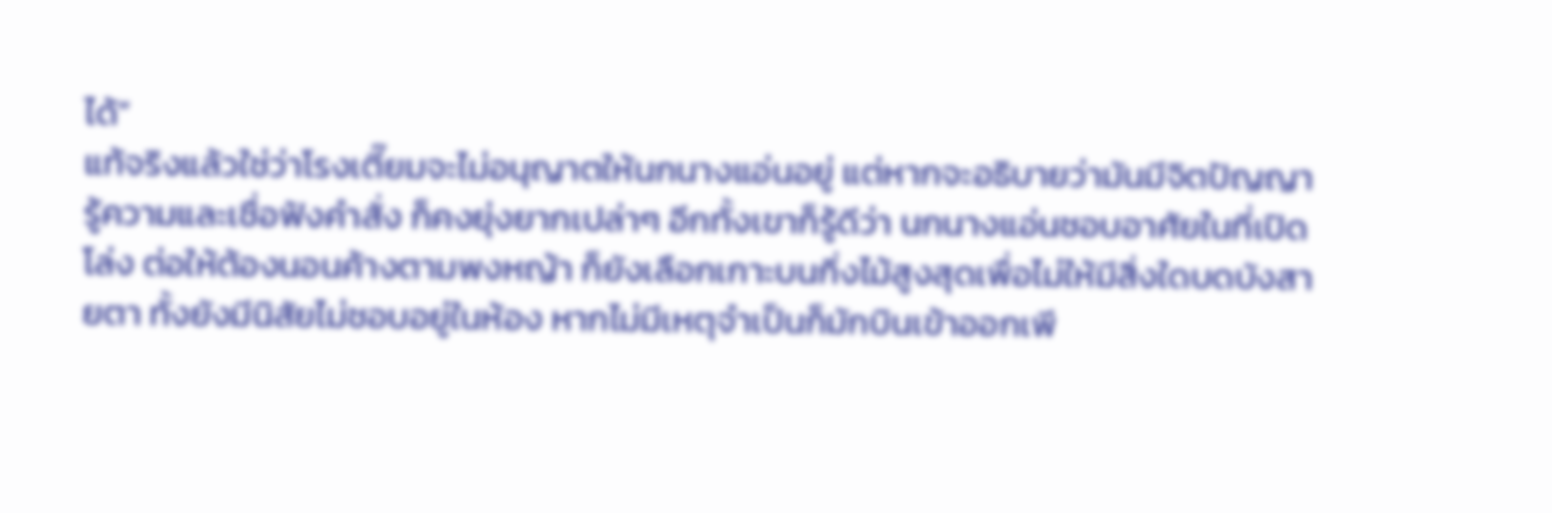ได้”
แท้จริงแล้วใช่ว่าโรงเตี๊ยมจะไม่อนุญาตให้นกนางแอ่นอยู่ แต่หากจะอธิบายว่ามันมีจิตปัญญารู้ความและเชื่อฟังคำสั่ง ก็คงยุ่งยากเปล่าๆ อีกทั้งเขาก็รู้ดีว่า นกนางแอ่นชอบอาศัยในที่เปิดโล่ง ต่อให้ต้องนอนค้างตามพงหญ้า ก็ยังเลือกเกาะบนกิ่งไม้สูงสุดเพื่อไม่ให้มีสิ่งใดบดบังสายตา ทั้งยังมีนิสัยไม่ชอบอยู่ในห้อง หากไม่มีเหตุจำเป็นก็มักบินเข้าออกเพี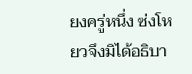ยงครู่หนึ่ง ซ่งโหยวจึงมิได้อธิบา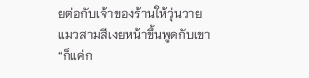ยต่อกับเจ้าของร้านให้วุ่นวาย
แมวสามสีเงยหน้าขึ้นพูดกับเขา
“ก็แค่ก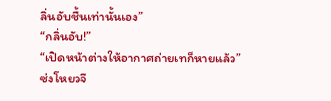ลิ่นอับชื้นเท่านั้นเอง”
“กลิ่นอับ!”
“เปิดหน้าต่างให้อากาศถ่ายเทก็หายแล้ว”
ซ่งโหยวจึ